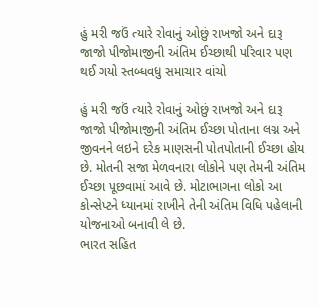હું મરી જઉં ત્‍યારે રોવાનું ઓછું રાખજો અને દારૂ જાજો પીજોમાજીની અંતિમ ઈચ્‍છાથી પરિવાર પણ થઈ ગયો સ્‍તબ્‍ધવધુ સમાચાર વાંચો

હું મરી જઉં ત્‍યારે રોવાનું ઓછું રાખજો અને દારૂ જાજો પીજોમાજીની અંતિમ ઈચ્‍છા પોતાના લગ્ન અને જીવનને લઇને દરેક માણસની પોતપોતાની ઈચ્‍છા હોય છે. મોતની સજા મેળવનારા લોકોને પણ તેમની અંતિમ ઈચ્‍છા પૂછવામાં આવે છે. મોટાભાગના લોકો આ કોન્‍સેપ્‍ટને ધ્‍યાનમાં રાખીને તેની અંતિમ વિધિ પહેલાની યોજનાઓ બનાવી લે છે.
ભારત સહિત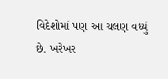વિદેશોમાં પણ આ ચલણ વધ્‍યું છે. ખરેખર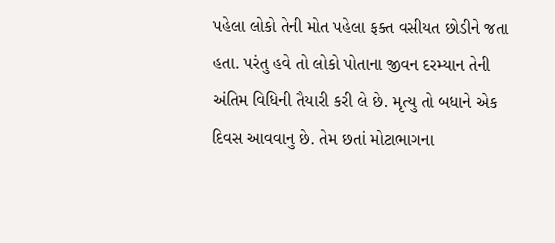પહેલા લોકો તેની મોત પહેલા ફક્‍ત વસીયત છોડીને જતા હતા. પરંતુ હવે તો લોકો પોતાના જીવન દરમ્‍યાન તેની અંતિમ વિધિની તૈયારી કરી લે છે. મૃત્‍યુ તો બધાને એક દિવસ આવવાનુ છે. તેમ છતાં મોટાભાગના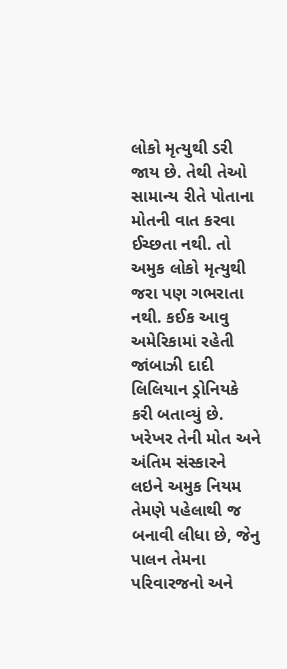લોકો મૃત્‍યુથી ડરી જાય છે. તેથી તેઓ સામાન્‍ય રીતે પોતાના મોતની વાત કરવા ઈચ્‍છતા નથી. તો અમુક લોકો મૃત્‍યુથી જરા પણ ગભરાતા નથી. કઈક આવુ અમેરિકામાં રહેતી જાંબાઝી દાદી લિલિયાન ડ્રોનિયકે કરી બતાવ્‍યું છે. ખરેખર તેની મોત અને અંતિમ સંસ્‍કારને લઇને અમુક નિયમ તેમણે પહેલાથી જ બનાવી લીધા છે, જેનુ પાલન તેમના પરિવારજનો અને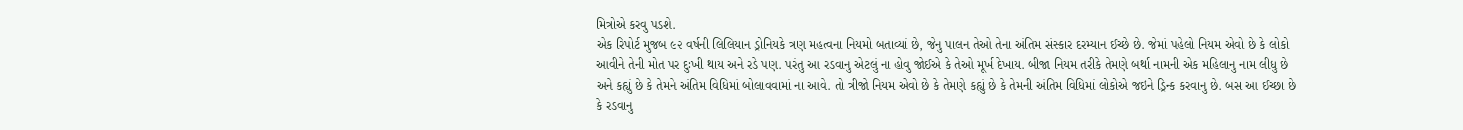મિત્રોએ કરવુ પડશે.
એક રિપોર્ટ મુજબ ૯૨ વર્ષની લિલિયાન ડ્રોનિયકે ત્રણ મહત્‍વના નિયમો બતાવ્‍યાં છે, જેનુ પાલન તેઓ તેના અંતિમ સંસ્‍કાર દરમ્‍યાન ઈચ્‍છે છે. જેમાં પહેલો નિયમ એવો છે કે લોકો આવીને તેની મોત પર દુઃખી થાય અને રડે પણ. પરંતુ આ રડવાનુ એટલું ના હોવુ જોઈએ કે તેઓ મૂર્ખ દેખાય. બીજા નિયમ તરીકે તેમણે બર્થા નામની એક મહિલાનુ નામ લીધુ છે અને કહ્યું છે કે તેમને અંતિમ વિધિમાં બોલાવવામાં ના આવે. તો ત્રીજો નિયમ એવો છે કે તેમણે કહ્યું છે કે તેમની અંતિમ વિધિમાં લોકોએ જઇને ડ્રિન્‍ક કરવાનુ છે. બસ આ ઈચ્‍છા છે કે રડવાનુ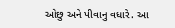ઓછુ અને પીવાનુ વધારે. આ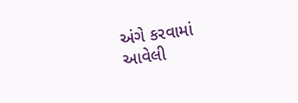અંગે કરવામાં આવેલી